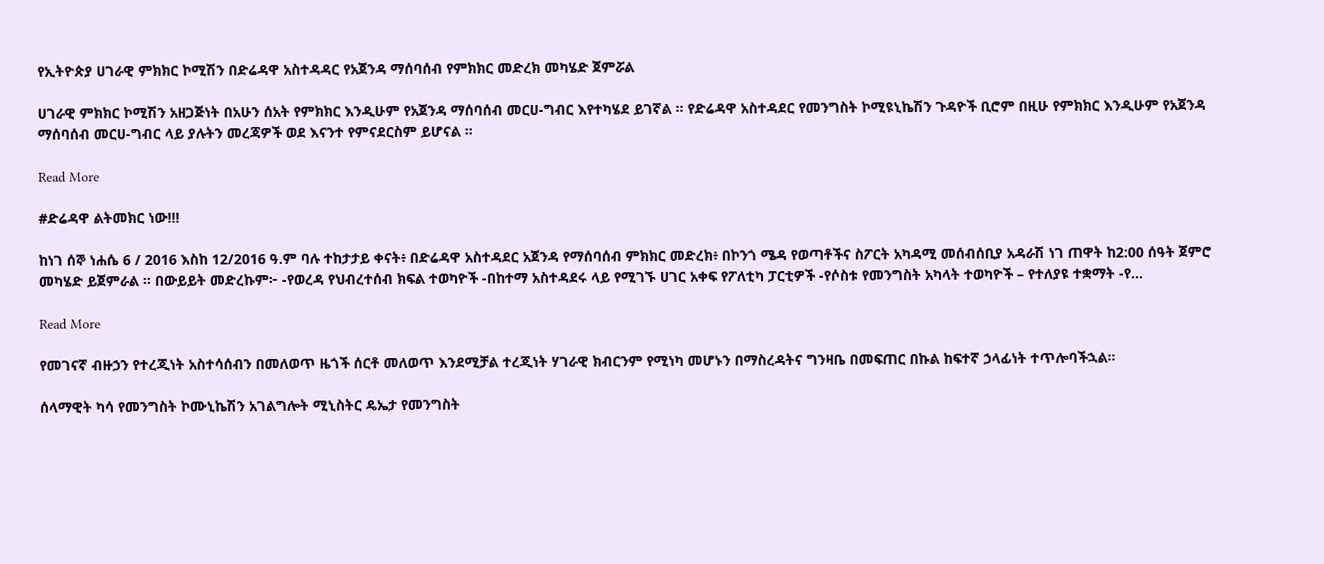የኢትዮጵያ ሀገራዊ ምክክር ኮሚሽን በድሬዳዋ አስተዳዳር የአጀንዳ ማሰባሰብ የምክክር መድረክ መካሄድ ጀምሯል

ሀገራዊ ምክክር ኮሚሽን አዘጋጅነት በአሁን ሰአት የምክክር እንዲሁም የአጀንዳ ማሰባሰብ መርሀ-ግብር እየተካሄደ ይገኛል ። የድሬዳዋ አስተዳደር የመንግስት ኮሚዩኒኬሽን ጉዳዮች ቢሮም በዚሁ የምክክር እንዲሁም የአጀንዳ ማሰባሰብ መርሀ-ግብር ላይ ያሉትን መረጃዎች ወደ እናንተ የምናደርስም ይሆናል ።

Read More

#ድሬዳዋ ልትመክር ነው!!!

ከነገ ሰኞ ነሐሴ 6 / 2016 እስከ 12/2016 ዓ.ም ባሉ ተከታታይ ቀናት፥ በድሬዳዋ አስተዳደር አጀንዳ የማሰባሰብ ምክክር መድረክ፥ በኮንጎ ሜዳ የወጣቶችና ስፖርት አካዳሚ መሰብሰቢያ አዳራሽ ነገ ጠዋት ከ2:00 ሰዓት ጀምሮ መካሄድ ይጀምራል ። በውይይት መድረኩም፦ -የወረዳ የህብረተሰብ ክፍል ተወካዮች -በከተማ አስተዳደሩ ላይ የሚገኙ ሀገር አቀፍ የፖለቲካ ፓርቲዎች -የሶስቱ የመንግስት አካላት ተወካዮች – የተለያዩ ተቋማት -የ…

Read More

የመገናኛ ብዙኃን የተረጂነት አስተሳሰብን በመለወጥ ዜጎች ሰርቶ መለወጥ እንደሚቻል ተረጂነት ሃገራዊ ክብርንም የሚነካ መሆኑን በማስረዳትና ግንዛቤ በመፍጠር በኩል ከፍተኛ ኃላፊነት ተጥሎባችኋል፡፡

ሰላማዊት ካሳ የመንግስት ኮሙኒኬሽን አገልግሎት ሚኒስትር ዴኤታ የመንግስት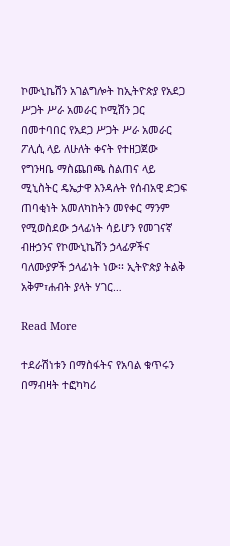ኮሙኒኬሽን አገልግሎት ከኢትዮጵያ የአደጋ ሥጋት ሥራ አመራር ኮሚሽን ጋር በመተባበር የአደጋ ሥጋት ሥራ አመራር ፖሊሲ ላይ ለሁለት ቀናት የተዘጋጀው የግንዛቤ ማስጨበጫ ስልጠና ላይ ሚኒስትር ዴኤታዋ እንዳሉት የሰብአዊ ድጋፍ ጠባቂነት አመለካከትን መየቀር ማንም የሚወስደው ኃላፊነት ሳይሆን የመገናኛ ብዙኃንና የኮሙኒኬሽን ኃላፊዎችና ባለሙያዎች ኃላፊነት ነው፡፡ ኢትዮጵያ ትልቅ አቅም፣ሐብት ያላት ሃገር…

Read More

ተደራሽነቱን በማስፋትና የአባል ቁጥሩን በማብዛት ተፎካካሪ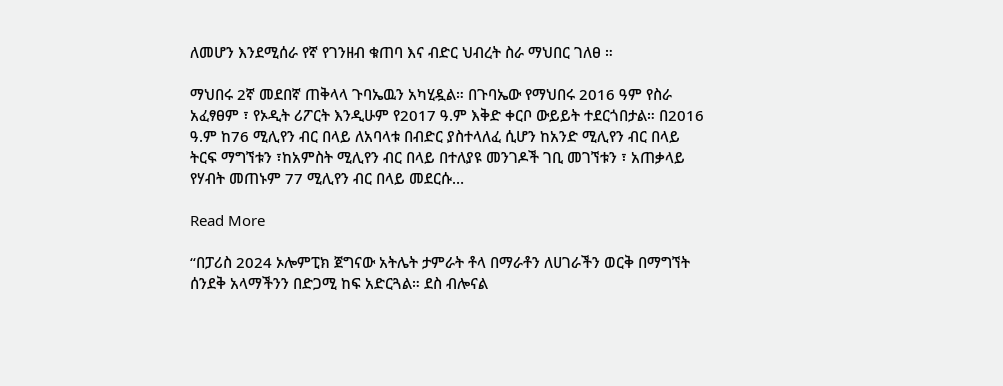ለመሆን እንደሚሰራ የኛ የገንዘብ ቁጠባ እና ብድር ህብረት ስራ ማህበር ገለፀ ።

ማህበሩ 2ኛ መደበኛ ጠቅላላ ጉባኤዉን አካሂዷል። በጉባኤው የማህበሩ 2016 ዓም የስራ አፈፃፀም ፣ የኦዲት ሪፖርት እንዲሁም የ2017 ዓ.ም እቅድ ቀርቦ ውይይት ተደርጎበታል። በ2016 ዓ.ም ከ76 ሚሊየን ብር በላይ ለአባላቱ በብድር ያስተላለፈ ሲሆን ከአንድ ሚሊየን ብር በላይ ትርፍ ማግኘቱን ፣ከአምስት ሚሊየን ብር በላይ በተለያዩ መንገዶች ገቢ መገኘቱን ፣ አጠቃላይ የሃብት መጠኑም 77 ሚሊየን ብር በላይ መደርሱ…

Read More

“በፓሪስ 2024 ኦሎምፒክ ጀግናው አትሌት ታምራት ቶላ በማራቶን ለሀገራችን ወርቅ በማግኘት ሰንደቅ አላማችንን በድጋሚ ከፍ አድርጓል። ደስ ብሎናል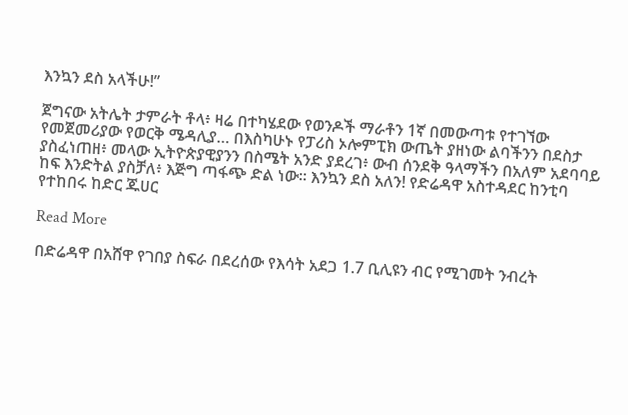እንኳን ደስ አላችሁ!”

ጀግናው አትሌት ታምራት ቶላ፥ ዛሬ በተካሄደው የወንዶች ማራቶን 1ኛ በመውጣቱ የተገኘው የመጀመሪያው የወርቅ ሜዳሊያ… በእስካሁኑ የፓሪስ ኦሎምፒክ ውጤት ያዘነው ልባችንን በደስታ ያስፈነጠዘ፥ መላው ኢትዮጵያዊያንን በስሜት አንድ ያደረገ፥ ውብ ሰንደቅ ዓላማችን በአለም አደባባይ ከፍ እንድትል ያስቻለ፥ እጅግ ጣፋጭ ድል ነው። እንኳን ደስ አለን! የድሬዳዋ አስተዳደር ከንቲባ የተከበሩ ከድር ጁሀር

Read More

በድሬዳዋ በአሸዋ የገበያ ስፍራ በደረሰው የእሳት አደጋ 1.7 ቢሊዩን ብር የሚገመት ንብረት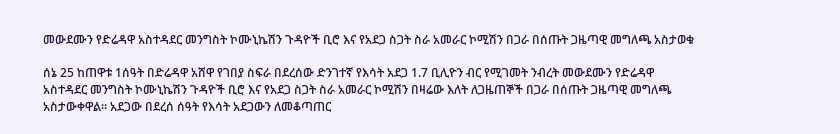መውደሙን የድሬዳዋ አስተዳደር መንግስት ኮሙኒኬሽን ጉዳዮች ቢሮ እና የአደጋ ስጋት ስራ አመራር ኮሚሽን በጋራ በሰጡት ጋዜጣዊ መግለጫ አስታወቁ

ሰኔ 25 ከጠዋቱ 1ሰዓት በድሬዳዋ አሸዋ የገበያ ስፍራ በደረሰው ድንገተኛ የእሳት አደጋ 1.7 ቢሊዮን ብር የሚገመት ንብረት መውደሙን የድሬዳዋ አስተዳደር መንግስት ኮሙኒኬሽን ጉዳዮች ቢሮ እና የአደጋ ስጋት ስራ አመራር ኮሚሽን በዛሬው እለት ለጋዜጠኞች በጋራ በሰጡት ጋዜጣዊ መግለጫ አስታውቀዋል። አደጋው በደረሰ ሰዓት የእሳት አደጋውን ለመቆጣጠር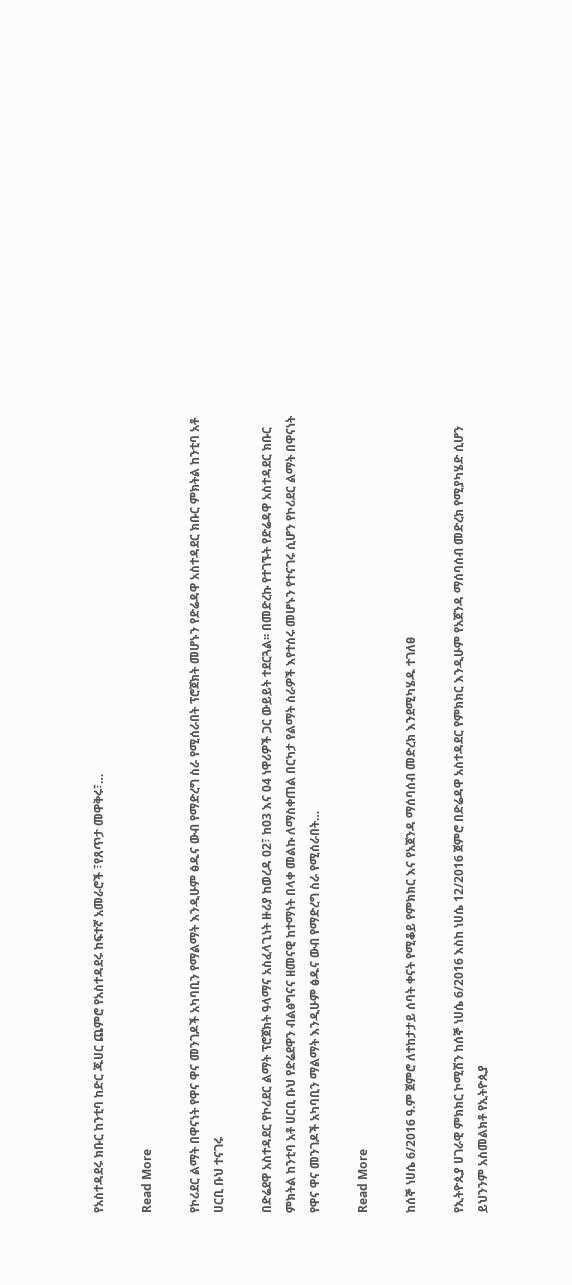የአስተዳደሩ ክቡር ከንቲባ ከድር ጁሀር ጨምሮ የአስተዳደሩ ከፍተኛ አመራሮች ፣የጸጥታ መዋቅሩ፣…

Read More

የኮሪደር ልማት በዋናነት የዋና ዋና መንገዶች አካባቢን የማልማት እንዲሁም ፅዱና ውብ የማድረግ ስራ የሚሰራበት ፕሮጀክት መሆኑን የድሬዳዋ አስተዳደር ክቡር ምክትል ከንቲባ አቶ ሀርቢ ቡህ ተናገሩ

በድሬደዋ አስተዳደር የኮሪደር ልማት ፕሮጀክት ዓላማና አስፈላጊነት ዙሪያ ከወረዳ 02፣ ከ03 እና 04 ነዋሪዎች ጋር ውይይት ተደርጓል፡፡ በመድረኩ የተገኙት የድሬዳዋ አስተዳደር ክቡር ምክትል ከንቲባ አቶ ሀርቢ ቡህ የድሬደዋን ብልፅግናና ዘመናዊ ከተማነት በላቀ መልኩ ለማስቀጠል በርካታ የልማት ስራዎች እየተሰሩ መሆኑን የተናገሩ ሲሆን የኮሪደር ልማት በዋናነት የዋና ዋና መንገዶች አካባቢን ማልማት እንዲሁም ፅዱና ውብ የማድረግ ስራ የሚሰራበት…

Read More

ከሰኞ ነሀሴ 6/2016 ዓ.ም ጀምሮ ለተከታታይ ሰባት ቀናት የሚቆይ የምክክር እና የአጀንዳ ማሰባሰብ መድረክ እንደሚካሄዱ ተገለፀ

የኢትዮጲያ ሀገራዊ ምክክር ኮሚሽን ከሰኞ ነሀሴ 6/2016 እስከ ነሀሴ 12/2016 ጀምሮ በድሬዳዋ አስተዳደር የምክክር እንዲሁም የአጀንዳ ማሰባሰብ መድረክ የሚያካሄድ ሲሆን ይህንንም አስመልክቶ የኢትዮጲያ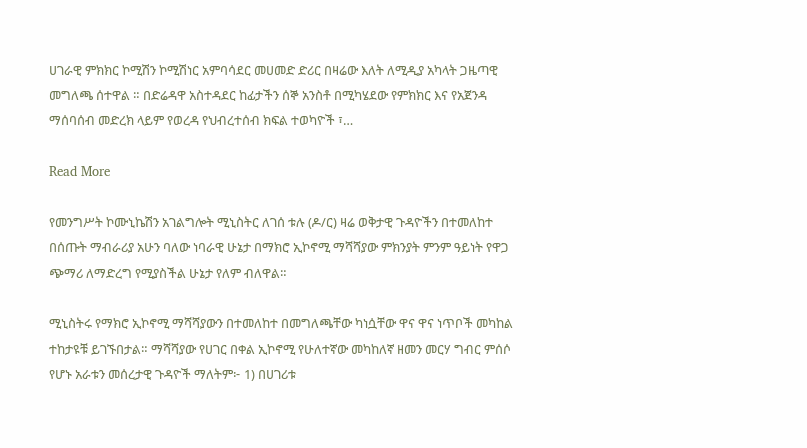ሀገራዊ ምክክር ኮሚሽን ኮሚሽነር አምባሳደር መሀመድ ድሪር በዛሬው እለት ለሚዲያ አካላት ጋዜጣዊ መግለጫ ሰተዋል ። በድሬዳዋ አስተዳደር ከፊታችን ሰኞ አንስቶ በሚካሄደው የምክክር እና የአጀንዳ ማሰባሰብ መድረክ ላይም የወረዳ የህብረተሰብ ክፍል ተወካዮች ፣…

Read More

የመንግሥት ኮሙኒኬሽን አገልግሎት ሚኒስትር ለገሰ ቱሉ (ዶ/ር) ዛሬ ወቅታዊ ጉዳዮችን በተመለከተ በሰጡት ማብራሪያ አሁን ባለው ነባራዊ ሁኔታ በማክሮ ኢኮኖሚ ማሻሻያው ምክንያት ምንም ዓይነት የዋጋ ጭማሪ ለማድረግ የሚያስችል ሁኔታ የለም ብለዋል።

ሚኒስትሩ የማክሮ ኢኮኖሚ ማሻሻያውን በተመለከተ በመግለጫቸው ካነሷቸው ዋና ዋና ነጥቦች መካከል ተከታዩቹ ይገኙበታል። ማሻሻያው የሀገር በቀል ኢኮኖሚ የሁለተኛው መካከለኛ ዘመን መርሃ ግብር ምሰሶ የሆኑ አራቱን መሰረታዊ ጉዳዮች ማለትም፦ 1) በሀገሪቱ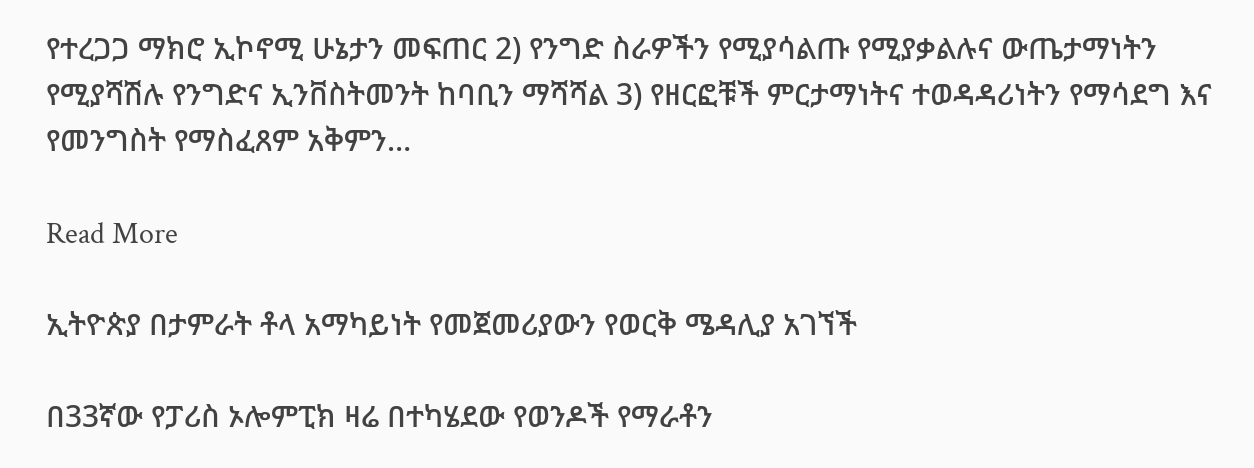የተረጋጋ ማክሮ ኢኮኖሚ ሁኔታን መፍጠር 2) የንግድ ስራዎችን የሚያሳልጡ የሚያቃልሉና ውጤታማነትን የሚያሻሽሉ የንግድና ኢንቨስትመንት ከባቢን ማሻሻል 3) የዘርፎቹች ምርታማነትና ተወዳዳሪነትን የማሳደግ እና የመንግስት የማስፈጸም አቅምን…

Read More

ኢትዮጵያ በታምራት ቶላ አማካይነት የመጀመሪያውን የወርቅ ሜዳሊያ አገኘች

በ33ኛው የፓሪስ ኦሎምፒክ ዛሬ በተካሄደው የወንዶች የማራቶን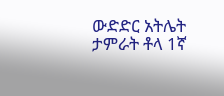ውድድር አትሌት ታምራት ቶላ 1ኛ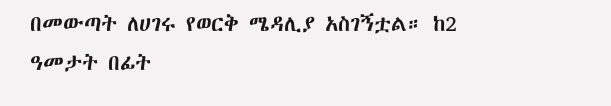በመውጣት ለሀገሩ የወርቅ ሜዳሊያ አስገኝቷል። ከ2 ዓመታት በፊት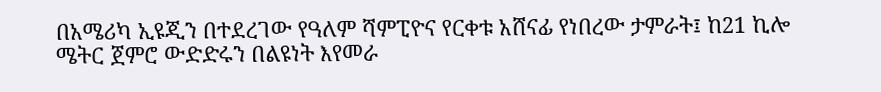በአሜሪካ ኢዩጂን በተደረገው የዓለም ሻምፒዮና የርቀቱ አሸናፊ የነበረው ታምራት፤ ከ21 ኪሎ ሜትር ጀምሮ ውድድሩን በልዩነት እየመራ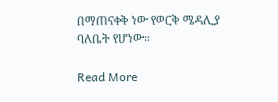በማጠናቀቅ ነው የወርቅ ሜዳሊያ ባለቤት የሆነው።

Read More